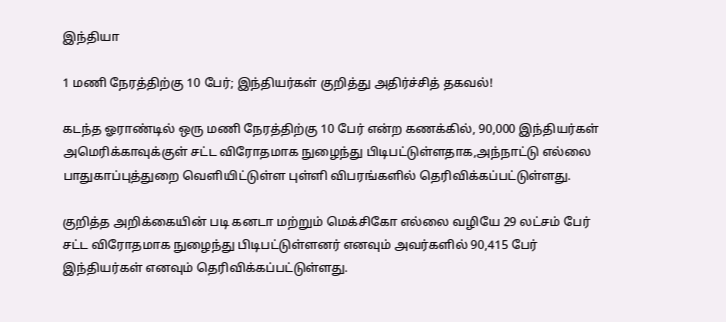இந்தியா

1 மணி நேரத்திற்கு 10 பேர்; இந்தியர்கள் குறித்து அதிர்ச்சித் தகவல்!

கடந்த ஓராண்டில் ஒரு மணி நேரத்திற்கு 10 பேர் என்ற கணக்கில், 90,000 இந்தியர்கள் அமெரிக்காவுக்குள் சட்ட விரோதமாக நுழைந்து பிடிபட்டுள்ளதாக,அந்நாட்டு எல்லை பாதுகாப்புத்துறை வெளியிட்டுள்ள புள்ளி விபரங்களில் தெரிவிக்கப்பட்டுள்ளது.

குறித்த அறிக்கையின் படி கனடா மற்றும் மெக்சிகோ எல்லை வழியே 29 லட்சம் பேர் சட்ட விரோதமாக நுழைந்து பிடிபட்டுள்ளனர் எனவும் அவர்களில் 90,415 பேர் இந்தியர்கள் எனவும் தெரிவிக்கப்பட்டுள்ளது.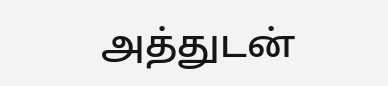அத்துடன்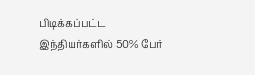பிடிக்கப்பட்ட இந்தியர்களில் 50% பேர்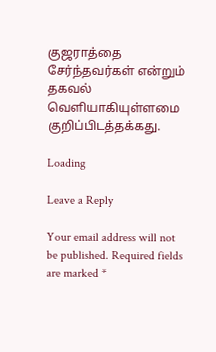குஜராத்தை சேர்ந்தவர்கள் என்றும் தகவல் வெளியாகியுள்ளமை குறிப்பிடத்தக்கது.

Loading

Leave a Reply

Your email address will not be published. Required fields are marked *